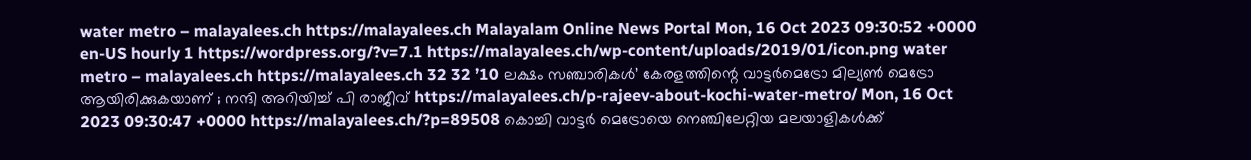water metro – malayalees.ch https://malayalees.ch Malayalam Online News Portal Mon, 16 Oct 2023 09:30:52 +0000 en-US hourly 1 https://wordpress.org/?v=7.1 https://malayalees.ch/wp-content/uploads/2019/01/icon.png water metro – malayalees.ch https://malayalees.ch 32 32 ’10 ലക്ഷം സഞ്ചാരികൾ’ കേരളത്തിന്റെ വാട്ടർമെട്രോ മില്യൺ മെട്രോ ആയിരിക്കുകയാണ് ; നന്ദി അറിയിച്ച് പി രാജീവ് https://malayalees.ch/p-rajeev-about-kochi-water-metro/ Mon, 16 Oct 2023 09:30:47 +0000 https://malayalees.ch/?p=89508 കൊച്ചി വാട്ടർ മെട്രോയെ നെഞ്ചിലേറ്റിയ മലയാളികൾക്ക്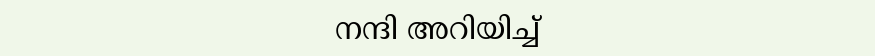നന്ദി അറിയിച്ച്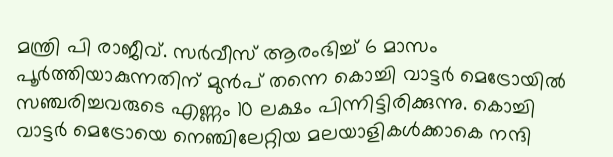മന്ത്രി പി രാജീവ്. സർവീസ് ആരംഭിച്ച് 6 മാസം പൂർത്തിയാകുന്നതിന് മുൻപ് തന്നെ കൊച്ചി വാട്ടർ മെട്രോയിൽ സഞ്ചരിച്ചവരുടെ എണ്ണം 10 ലക്ഷം പിന്നിട്ടിരിക്കുന്നു. കൊച്ചി വാട്ടർ മെട്രോയെ നെഞ്ചിലേറ്റിയ മലയാളികൾക്കാകെ നന്ദി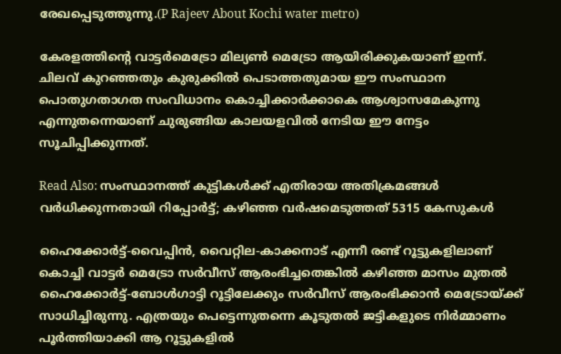രേഖപ്പെടുത്തുന്നു.(P Rajeev About Kochi water metro)

കേരളത്തിന്റെ വാട്ടർമെട്രോ മില്യൺ മെട്രോ ആയിരിക്കുകയാണ് ഇന്ന്. ചിലവ് കുറഞ്ഞതും കുരുക്കിൽ പെടാത്തതുമായ ഈ സംസ്ഥാന പൊതുഗതാഗത സംവിധാനം കൊച്ചിക്കാർക്കാകെ ആശ്വാസമേകുന്നു എന്നുതന്നെയാണ് ചുരുങ്ങിയ കാലയളവിൽ നേടിയ ഈ നേട്ടം സൂചിപ്പിക്കുന്നത്.

Read Also: സംസ്ഥാനത്ത് കുട്ടികള്‍ക്ക് എതിരായ അതിക്രമങ്ങള്‍ വര്‍ധിക്കുന്നതായി റിപ്പോര്‍ട്ട്; കഴിഞ്ഞ വര്‍ഷമെടുത്തത് 5315 കേസുകള്‍

ഹൈക്കോർട്ട്-വൈപ്പിൻ, വൈറ്റില-കാക്കനാട് എന്നീ രണ്ട് റൂട്ടുകളിലാണ് കൊച്ചി വാട്ടർ മെട്രോ സർവീസ് ആരംഭിച്ചതെങ്കിൽ കഴിഞ്ഞ മാസം മുതൽ ഹൈക്കോർട്ട്-ബോൾഗാട്ടി റൂട്ടിലേക്കും സർവീസ് ആരംഭിക്കാൻ മെട്രോയ്ക്ക് സാധിച്ചിരുന്നു. എത്രയും പെട്ടെന്നുതന്നെ കൂടുതൽ ജട്ടികളുടെ നിർമ്മാണം പൂർത്തിയാക്കി ആ റൂട്ടുകളിൽ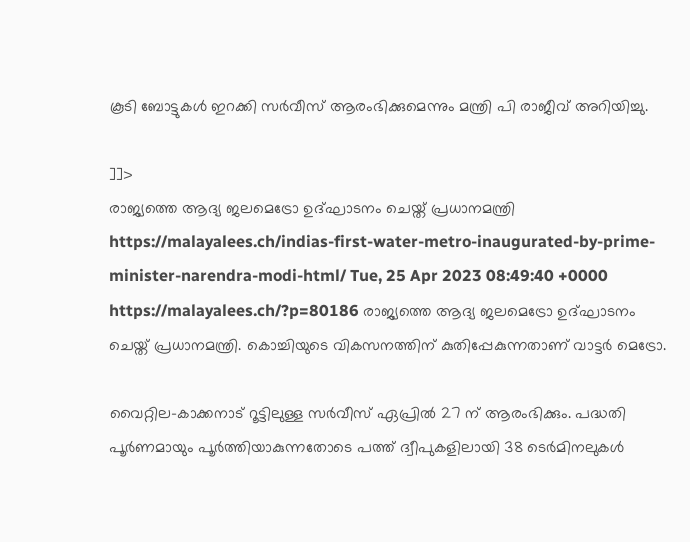കൂടി ബോട്ടുകൾ ഇറക്കി സർവീസ് ആരംഭിക്കുമെന്നും മന്ത്രി പി രാജീവ് അറിയിച്ചു.

]]>
രാജ്യത്തെ ആദ്യ ജലമെട്രോ ഉദ്ഘാടനം ചെയ്ത് പ്രധാനമന്ത്രി https://malayalees.ch/indias-first-water-metro-inaugurated-by-prime-minister-narendra-modi-html/ Tue, 25 Apr 2023 08:49:40 +0000 https://malayalees.ch/?p=80186 രാജ്യത്തെ ആദ്യ ജലമെട്രോ ഉദ്ഘാടനം ചെയ്ത് പ്രധാനമന്ത്രി. കൊച്ചിയുടെ വികസനത്തിന് കുതിപ്പേകുന്നതാണ് വാട്ടർ മെട്രോ.

വൈറ്റില-കാക്കനാട് റൂട്ടിലുള്ള സർവീസ് ഏപ്രിൽ 27 ന് ആരംഭിക്കും. പദ്ധതി പൂർണമായും പൂർത്തിയാകുന്നതോടെ പത്ത് ദ്വീപുകളിലായി 38 ടെർമിനലുകൾ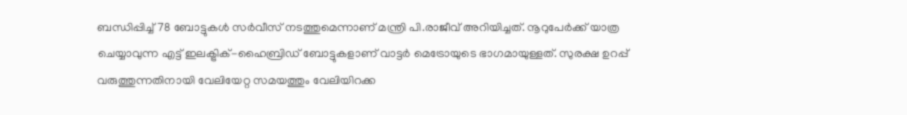ബന്ധിപ്പിച്ച് 78 ബോട്ടുകൾ സർവീസ് നടത്തുമെന്നാണ് മന്ത്രി പി.രാജീവ് അറിയിച്ചത്. നൂറുപേർക്ക് യാത്ര ചെയ്യാവുന്ന എട്ട് ഇലക്ട്രിക്-ഹൈബ്രിഡ് ബോട്ടുകളാണ് വാട്ടർ മെട്രോയുടെ ഭാഗമായുള്ളത്. സുരക്ഷ ഉറപ്പ് വരുത്തുന്നതിനായി വേലിയേറ്റ സമയത്തും വേലിയിറക്ക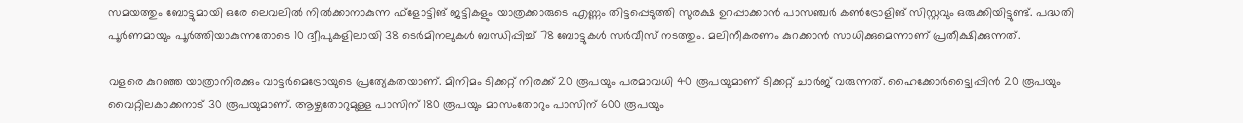സമയത്തും ബോട്ടുമായി ഒരേ ലെവലിൽ നിൽക്കാനാകുന്ന ഫ്ളോട്ടിങ് ജട്ടികളും യാത്രക്കാരുടെ എണ്ണം തിട്ടപ്പെടുത്തി സുരക്ഷ ഉറപ്പാക്കാൻ പാസഞ്ചർ കൺട്രോളിങ് സിസ്റ്റവും ഒരുക്കിയിട്ടുണ്ട്. പദ്ധതി പൂർണമായും പൂർത്തിയാകുന്നതോടെ 10 ദ്വീപുകളിലായി 38 ടെർമിനലുകൾ ബന്ധിപ്പിച്ച് 78 ബോട്ടുകൾ സർവീസ് നടത്തും. മലിനീകരണം കുറക്കാൻ സാധിക്കുമെന്നാണ് പ്രതീക്ഷിക്കുന്നത്.

വളരെ കുറഞ്ഞ യാത്രാനിരക്കും വാട്ടർമെട്രോയുടെ പ്രത്യേകതയാണ്. മിനിമം ടിക്കറ്റ് നിരക്ക് 20 രൂപയും പരമാവധി 40 രൂപയുമാണ് ടിക്കറ്റ് ചാർജ് വരുന്നത്. ഹൈക്കോർട്ട്വൈപ്പിൻ 20 രൂപയും വൈറ്റിലകാക്കനാട് 30 രൂപയുമാണ്. ആഴ്ചതോറുമുള്ള പാസിന് 180 രൂപയും മാസംതോറും പാസിന് 600 രൂപയും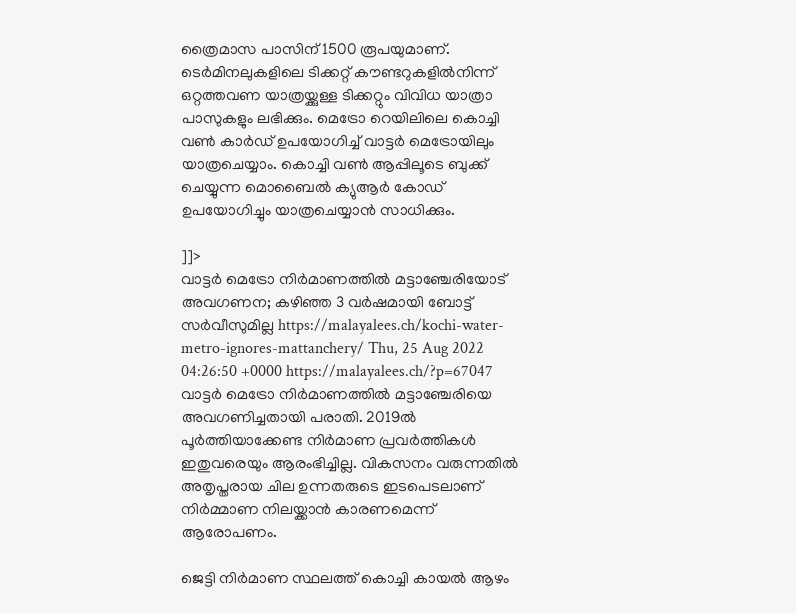ത്രൈമാസ പാസിന് 1500 രൂപയുമാണ്. ടെർമിനലുകളിലെ ടിക്കറ്റ് കൗണ്ടറുകളിൽനിന്ന് ഒറ്റത്തവണ യാത്രയ്ക്കുള്ള ടിക്കറ്റും വിവിധ യാത്രാ പാസുകളും ലഭിക്കും. മെട്രോ റെയിലിലെ കൊച്ചി വൺ കാർഡ് ഉപയോഗിച്ച് വാട്ടർ മെട്രോയിലും യാത്രചെയ്യാം. കൊച്ചി വൺ ആപ്പിലൂടെ ബുക്ക് ചെയ്യുന്ന മൊബൈൽ ക്യുആർ കോഡ് ഉപയോഗിച്ചും യാത്രചെയ്യാൻ സാധിക്കും.

]]>
വാട്ടർ മെട്രോ നിർമാണത്തിൽ മട്ടാഞ്ചേരിയോട് അവഗണന; കഴിഞ്ഞ 3 വർഷമായി ബോട്ട് സർവീസുമില്ല https://malayalees.ch/kochi-water-metro-ignores-mattanchery/ Thu, 25 Aug 2022 04:26:50 +0000 https://malayalees.ch/?p=67047 വാട്ടർ മെട്രോ നിർമാണത്തിൽ മട്ടാഞ്ചേരിയെ അവഗണിച്ചതായി പരാതി. 2019ൽ പൂർത്തിയാക്കേണ്ട നിർമാണ പ്രവർത്തികൾ ഇതുവരെയും ആരംഭിച്ചില്ല. വികസനം വരുന്നതിൽ അതൃപ്തരായ ചില ഉന്നതരുടെ ഇടപെടലാണ് നിർമ്മാണ നിലയ്ക്കാൻ കാരണമെന്ന് ആരോപണം.

ജെട്ടി നിർമാണ സ്ഥലത്ത് കൊച്ചി കായൽ ആഴം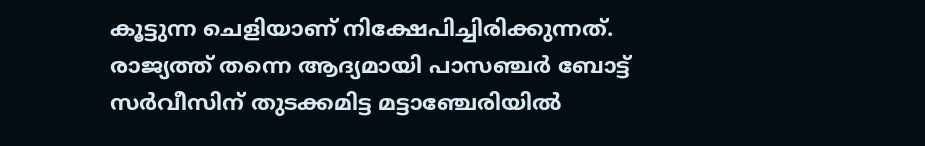കൂട്ടുന്ന ചെളിയാണ് നിക്ഷേപിച്ചിരിക്കുന്നത്. രാജ്യത്ത് തന്നെ ആദ്യമായി പാസഞ്ചർ ബോട്ട് സർവീസിന് തുടക്കമിട്ട മട്ടാഞ്ചേരിയിൽ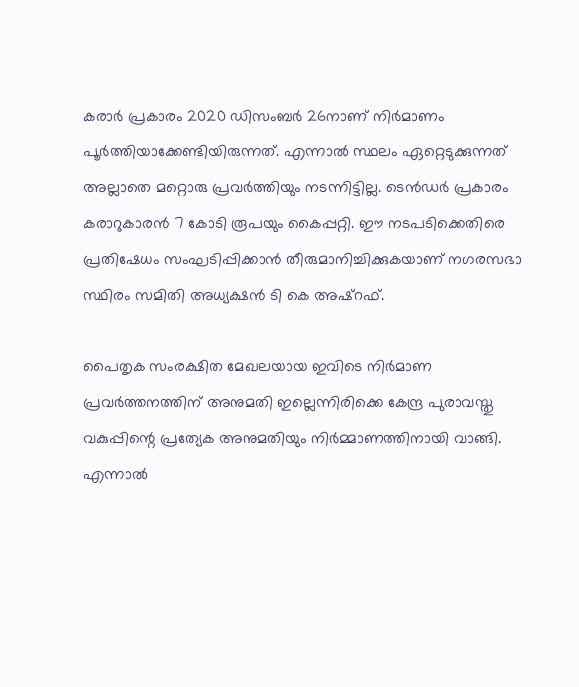കരാർ പ്രകാരം 2020 ഡിസംബർ 26നാണ് നിർമാണം പൂർത്തിയാക്കേണ്ടിയിരുന്നത്. എന്നാൽ സ്ഥലം ഏറ്റെടുക്കുന്നത് അല്ലാതെ മറ്റൊരു പ്രവർത്തിയും നടന്നിട്ടില്ല. ടെൻഡർ പ്രകാരം കരാറുകാരൻ 7 കോടി രൂപയും കൈപ്പറ്റി. ഈ നടപടിക്കെതിരെ പ്രതിഷേധം സംഘടിപ്പിക്കാൻ തീരുമാനിച്ചിക്കുകയാണ് നഗരസഭാ സ്ഥിരം സമിതി അധ്യക്ഷൻ ടി കെ അഷ്‌റഫ്.

പൈതൃക സംരക്ഷിത മേഖലയായ ഇവിടെ നിർമാണ പ്രവർത്തനത്തിന് അനുമതി ഇല്ലെന്നിരിക്കെ കേന്ദ്ര പുരാവസ്തു വകുപ്പിന്റെ പ്രത്യേക അനുമതിയും നിർമ്മാണത്തിനായി വാങ്ങി. എന്നാൽ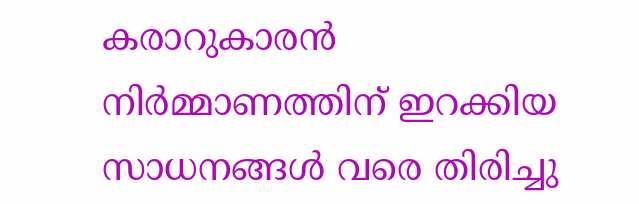കരാറുകാരൻ നിർമ്മാണത്തിന് ഇറക്കിയ സാധനങ്ങൾ വരെ തിരിച്ചു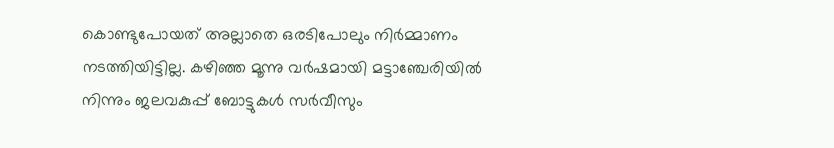കൊണ്ടുപോയത് അല്ലാതെ ഒരടിപോലും നിർമ്മാണം നടത്തിയിട്ടില്ല. കഴിഞ്ഞ മൂന്നു വർഷമായി മട്ടാഞ്ചേരിയിൽ നിന്നും ജലവകുപ്പ് ബോട്ടുകൾ സർവീസും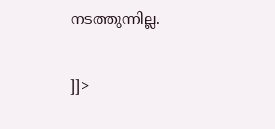നടത്തുന്നില്ല.

]]>